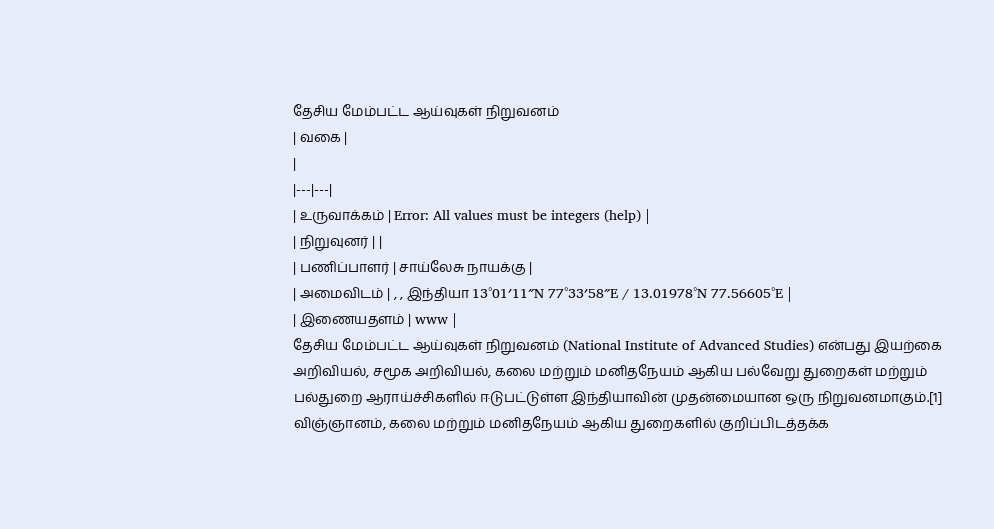தேசிய மேம்பட்ட ஆய்வுகள் நிறுவனம்
| வகை |
|
|---|---|
| உருவாக்கம் | Error: All values must be integers (help) |
| நிறுவுனர் | |
| பணிப்பாளர் | சாய்லேசு நாயக்கு |
| அமைவிடம் | , , இந்தியா 13°01′11″N 77°33′58″E / 13.01978°N 77.56605°E |
| இணையதளம் | www |
தேசிய மேம்பட்ட ஆய்வுகள் நிறுவனம் (National Institute of Advanced Studies) என்பது இயற்கை அறிவியல், சமூக அறிவியல், கலை மற்றும் மனிதநேயம் ஆகிய பல்வேறு துறைகள் மற்றும் பல்துறை ஆராய்ச்சிகளில் ஈடுபட்டுள்ள இந்தியாவின் முதன்மையான ஒரு நிறுவனமாகும்.[1] விஞ்ஞானம், கலை மற்றும் மனிதநேயம் ஆகிய துறைகளில் குறிப்பிடத்தக்க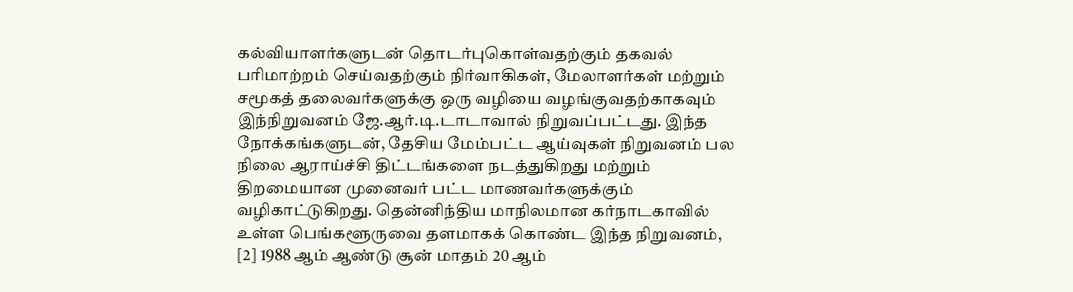கல்வியாளர்களுடன் தொடர்புகொள்வதற்கும் தகவல் பரிமாற்றம் செய்வதற்கும் நிர்வாகிகள், மேலாளர்கள் மற்றும் சமூகத் தலைவர்களுக்கு ஒரு வழியை வழங்குவதற்காகவும் இந்நிறுவனம் ஜே.ஆர்.டி.டாடாவால் நிறுவப்பட்டது. இந்த நோக்கங்களுடன், தேசிய மேம்பட்ட ஆய்வுகள் நிறுவனம் பல நிலை ஆராய்ச்சி திட்டங்களை நடத்துகிறது மற்றும் திறமையான முனைவர் பட்ட மாணவர்களுக்கும் வழிகாட்டுகிறது. தென்னிந்திய மாநிலமான கர்நாடகாவில் உள்ள பெங்களூருவை தளமாகக் கொண்ட இந்த நிறுவனம், [2] 1988 ஆம் ஆண்டு சூன் மாதம் 20 ஆம்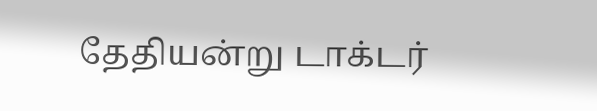தேதியன்று டாக்டர்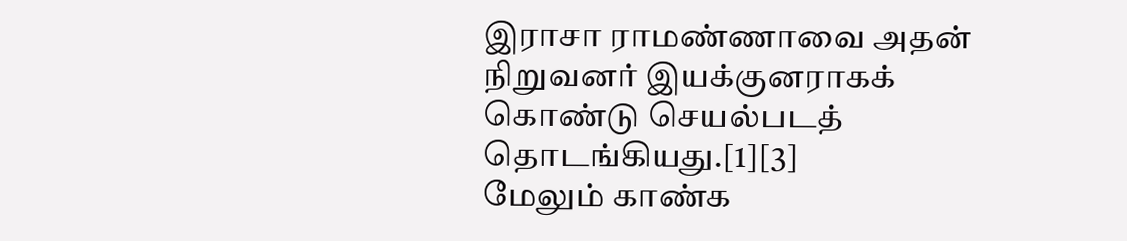இராசா ராமண்ணாவை அதன் நிறுவனர் இயக்குனராகக் கொண்டு செயல்படத் தொடங்கியது.[1][3]
மேலும் காண்க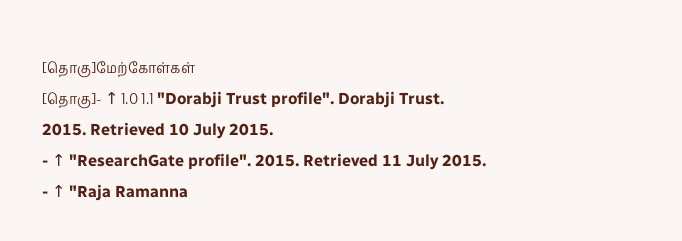[தொகு]மேற்கோள்கள்
[தொகு]- ↑ 1.0 1.1 "Dorabji Trust profile". Dorabji Trust. 2015. Retrieved 10 July 2015.
- ↑ "ResearchGate profile". 2015. Retrieved 11 July 2015.
- ↑ "Raja Ramanna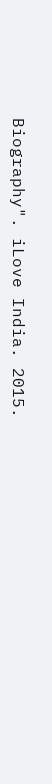Biography". iLove India. 2015.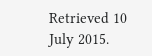Retrieved 10 July 2015.